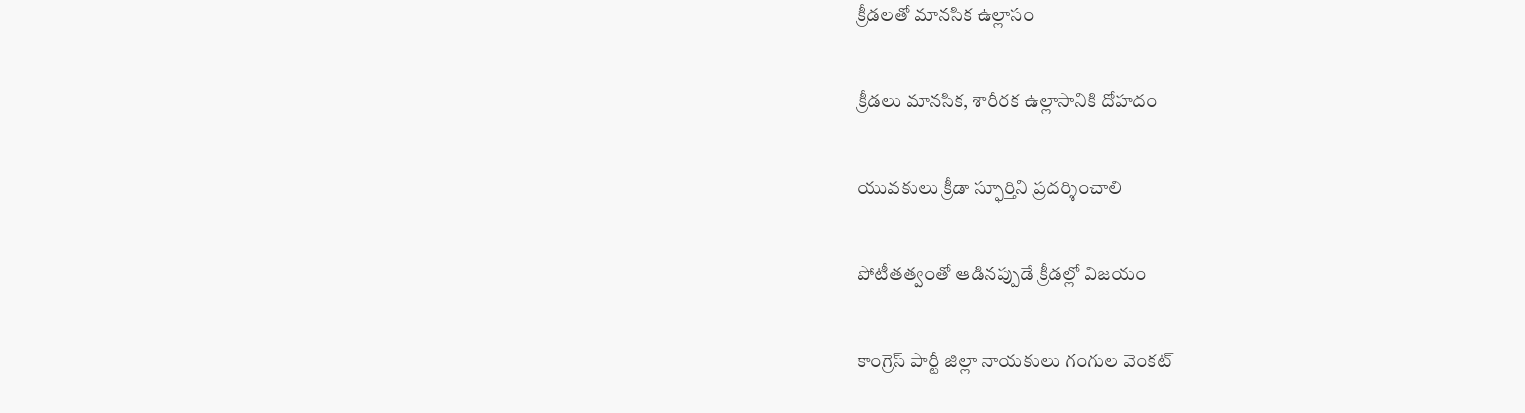క్రీడలతో మానసిక ఉల్లాసం

క్రీడలు మానసిక, శారీరక ఉల్లాసానికి దోహదం

యువకులు క్రీడా స్ఫూర్తిని ప్రదర్శించాలి

పోటీతత్వంతో ఆడినప్పుడే క్రీడల్లో విజయం

కాంగ్రెస్ పార్టీ జిల్లా నాయకులు గంగుల వెంకట్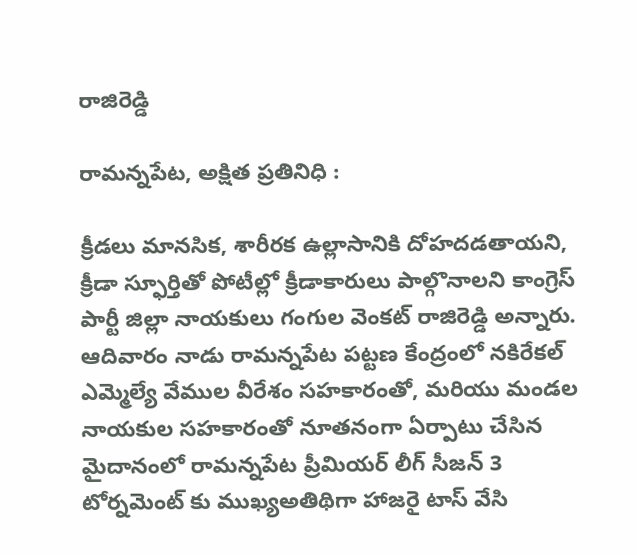రాజిరెడ్డి

రామన్నపేట, అక్షిత ప్రతినిధి :

క్రీడలు మానసిక, శారీరక ఉల్లాసానికి దోహదడతాయని, క్రీడా స్ఫూర్తితో పోటీల్లో క్రీడాకారులు పాల్గొనాలని కాంగ్రెస్ పార్టీ జిల్లా నాయకులు గంగుల వెంకట్ రాజిరెడ్డి అన్నారు. ఆదివారం నాడు రామన్నపేట పట్టణ కేంద్రంలో నకిరేకల్ ఎమ్మెల్యే వేముల వీరేశం సహకారంతో, మరియు మండల నాయకుల సహకారంతో నూతనంగా ఏర్పాటు చేసిన మైదానంలో రామన్నపేట ప్రీమియర్ లీగ్ సీజన్ 3 టోర్నమెంట్ కు ముఖ్యఅతిథిగా హాజరై టాస్ వేసి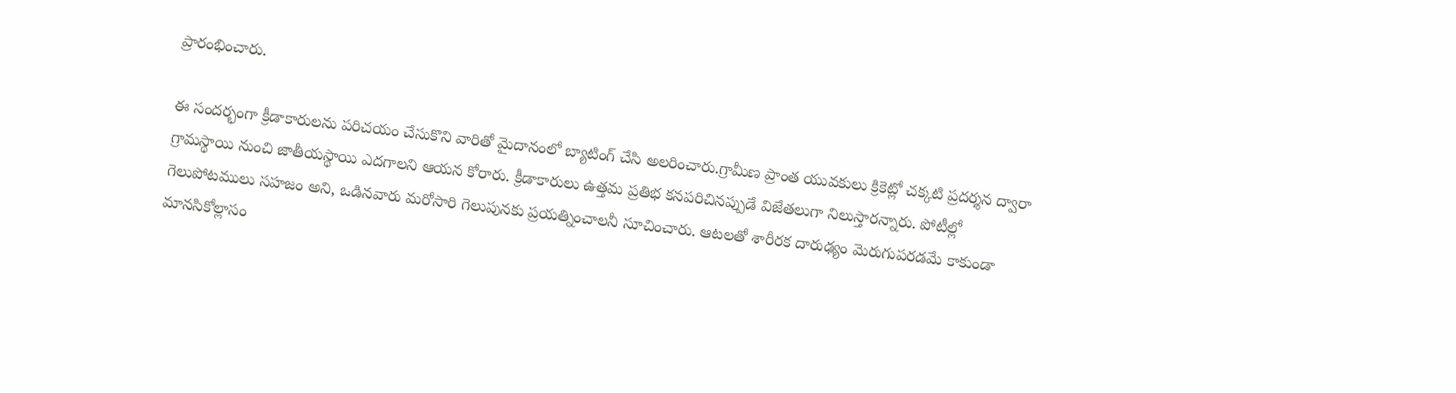ప్రారంభించారు.

ఈ సందర్భంగా క్రీడాకారులను పరిచయం చేసుకొని వారితో మైదానంలో బ్యాటింగ్ చేసి అలరించారు.గ్రామీణ ప్రాంత యువకులు క్రికెట్లో చక్కటి ప్రదర్శన ద్వారా గ్రామస్థాయి నుంచి జాతీయస్థాయి ఎదగాలని ఆయన కోరారు. క్రీడాకారులు ఉత్తమ ప్రతిభ కనపరిచినప్పుడే విజేతలుగా నిలుస్తారన్నారు. పోటీల్లో గెలుపోటములు సహజం అని, ఒడినవారు మరోసారి గెలుపునకు ప్రయత్నించాలనీ సూచించారు. ఆటలతో శారీరక దారుఢ్యం మెరుగుపరడమే కాకుండా మానసికోల్లాసం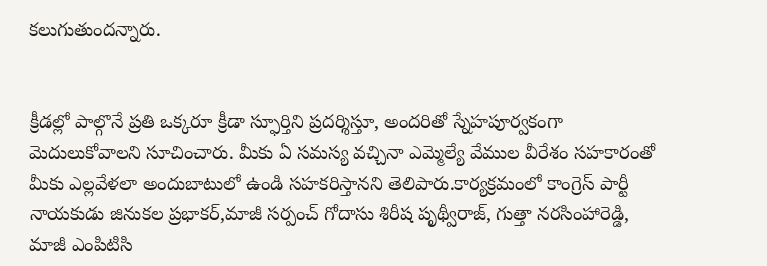కలుగుతుందన్నారు.


క్రీడల్లో పాల్గొనే ప్రతి ఒక్కరూ క్రీడా స్ఫూర్తిని ప్రదర్శిస్తూ, అందరితో స్నేహపూర్వకంగా మెదులుకోవాలని సూచించారు. మీకు ఏ సమస్య వచ్చినా ఎమ్మెల్యే వేముల వీరేశం సహకారంతో మీకు ఎల్లవేళలా అందుబాటులో ఉండి సహకరిస్తానని తెలిపారు.కార్యక్రమంలో కాంగ్రెస్ పార్టీ నాయకుడు జినుకల ప్రభాకర్,మాజీ సర్పంచ్ గోదాసు శిరీష పృథ్వీరాజ్, గుత్తా నరసింహారెడ్డి, మాజీ ఎంపిటిసి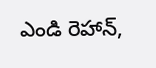ఎండి రెహాన్,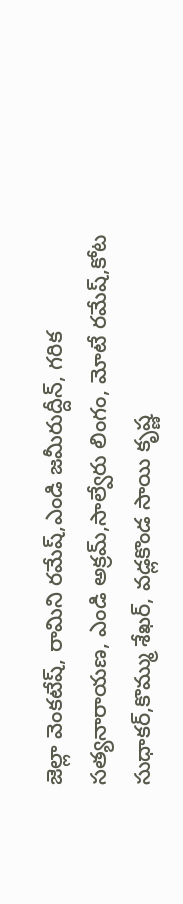జెల్లా వెంకటేష్, రామిని రమేష్,ఎండి జమీరుద్దీన్, గరిక సత్యనారాయణ, ఎండి అక్రమ్,సాల్వేరు లింగం, మోటే రమేష్,కోట సుధాకర్,కొమ్ము శేఖర్, వడ్లకొండ సాయి కృష్ణ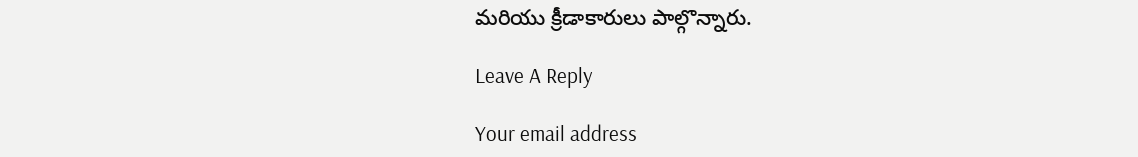మరియు క్రీడాకారులు పాల్గొన్నారు.

Leave A Reply

Your email address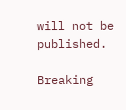will not be published.

Breaking